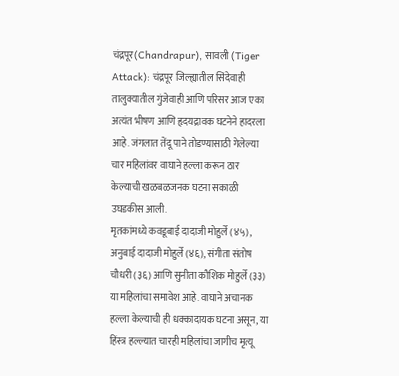चंद्रपूर(Chandrapur), सावली (Tiger Attack): चंद्रपूर जिल्ह्यातील सिंदेवाही तालुक्यातील गुंजेवाही आणि परिसर आज एका अत्यंत भीषण आणि हृदयद्रावक घटनेने हादरला आहे. जंगलात तेंदू पाने तोडण्यासाठी गेलेल्या चार महिलांवर वाघाने हल्ला करून ठार केल्याची खळबळजनक घटना सकाळी उघडकीस आली.
मृतकांमध्ये कवडूबाई दादाजी मोहुर्ले (४५), अनुबाई दादाजी मोहुर्ले (४६), संगीता संतोष चौधरी (३६) आणि सुनीता कौशिक मोहुर्ले (३३) या महिलांचा समावेश आहे. वाघाने अचानक हल्ला केल्याची ही धक्कादायक घटना असून, या हिंस्त्र हल्ल्यात चारही महिलांचा जागीच मृत्यू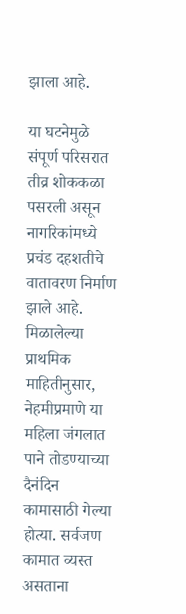झाला आहे.

या घटनेमुळे संपूर्ण परिसरात तीव्र शोककळा पसरली असून नागरिकांमध्ये प्रचंड दहशतीचे वातावरण निर्माण झाले आहे.
मिळालेल्या प्राथमिक माहितीनुसार, नेहमीप्रमाणे या महिला जंगलात पाने तोडण्याच्या दैनंदिन कामासाठी गेल्या होत्या. सर्वजण कामात व्यस्त असताना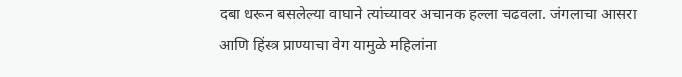दबा धरून बसलेल्या वाघाने त्यांच्यावर अचानक हल्ला चढवला. जंगलाचा आसरा आणि हिंस्त्र प्राण्याचा वेग यामुळे महिलांना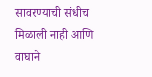सावरण्याची संधीच मिळाली नाही आणि वाघाने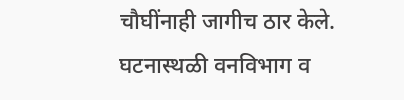चौघींनाही जागीच ठार केले.
घटनास्थळी वनविभाग व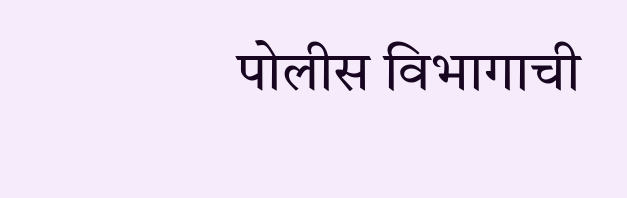पोलीस विभागाची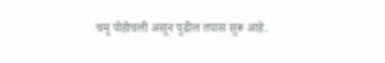चमू पोहोचली असून पुढील तपास सुरू आहे.